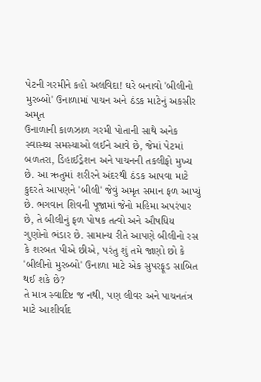પેટની ગરમીને કહો અલવિદા! ઘરે બનાવો 'બીલીનો મુરબ્બો' ઉનાળામાં પાચન અને ઠંડક માટેનું અકસીર અમૃત
ઉનાળાની કાળઝાળ ગરમી પોતાની સાથે અનેક સ્વાસ્થ્ય સમસ્યાઓ લઈને આવે છે, જેમાં પેટમાં બળતરા, ડિહાઈડ્રેશન અને પાચનની તકલીફો મુખ્ય છે. આ ઋતુમાં શરીરને અંદરથી ઠંડક આપવા માટે કુદરતે આપણને 'બીલી' જેવું અમૃત સમાન ફળ આપ્યું છે. ભગવાન શિવની પૂજામાં જેનો મહિમા અપરંપાર છે, તે બીલીનું ફળ પોષક તત્વો અને ઔષધિય ગુણોનો ભંડાર છે. સામાન્ય રીતે આપણે બીલીનો રસ કે શરબત પીએ છીએ, પરંતુ શું તમે જાણો છો કે 'બીલીનો મુરબ્બો' ઉનાળા માટે એક સુપરફૂડ સાબિત થઈ શકે છે?
તે માત્ર સ્વાદિષ્ટ જ નથી, પણ લીવર અને પાચનતંત્ર માટે આશીર્વાદ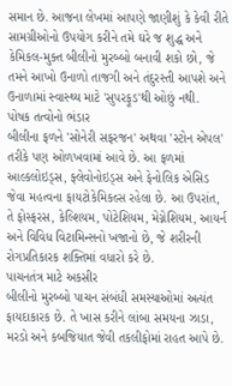સમાન છે. આજના લેખમાં આપણે જાણીશું કે કેવી રીતે સામગ્રીઓનો ઉપયોગ કરીને તમે ઘરે જ શુદ્ધ અને કેમિકલ-મુક્ત બીલીનો મુરબ્બો બનાવી શકો છો, જે તમને આખો ઉનાળો તાજગી અને તંદુરસ્તી આપશે અને ઉનાળામાં સ્વાસ્થ્ય માટે 'સુપરફૂડ'થી ઓછું નથી.
પોષક તત્વોનો ભંડાર
બીલીના ફળને 'સોનેરી સફરજન' અથવા 'સ્ટોન એપલ' તરીકે પણ ઓળખવામાં આવે છે. આ ફળમાં આલ્કલોઇડ્સ, ફ્લેવોનોઇડ્સ અને ફેનોલિક એસિડ જેવા મહત્વના ફાયટોકેમિકલ્સ રહેલા છે. આ ઉપરાંત, તે ફોસ્ફરસ, કેલ્શિયમ, પોટેશિયમ, મેગ્નેશિયમ, આયર્ન અને વિવિધ વિટામિન્સનો ખજાનો છે, જે શરીરની રોગપ્રતિકારક શક્તિમાં વધારો કરે છે.
પાચનતંત્ર માટે અકસીર
બીલીનો મુરબ્બો પાચન સંબંધી સમસ્યાઓમાં અત્યંત ફાયદાકારક છે. તે ખાસ કરીને લાંબા સમયના ઝાડા, મરડો અને કબજિયાત જેવી તકલીફોમાં રાહત આપે છે.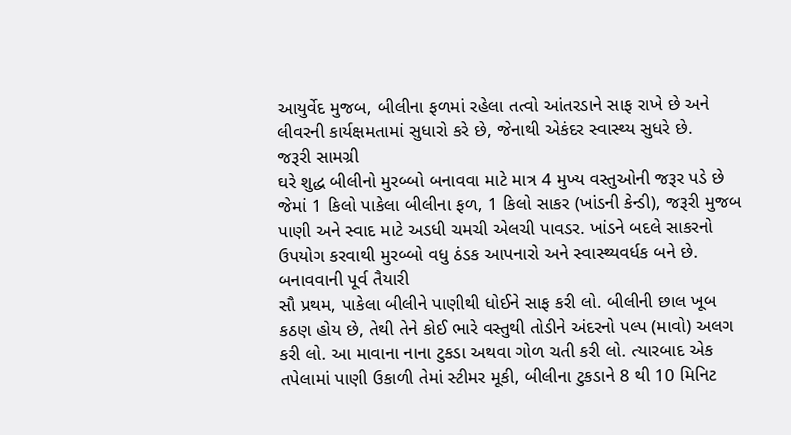આયુર્વેદ મુજબ, બીલીના ફળમાં રહેલા તત્વો આંતરડાને સાફ રાખે છે અને લીવરની કાર્યક્ષમતામાં સુધારો કરે છે, જેનાથી એકંદર સ્વાસ્થ્ય સુધરે છે.
જરૂરી સામગ્રી
ઘરે શુદ્ધ બીલીનો મુરબ્બો બનાવવા માટે માત્ર 4 મુખ્ય વસ્તુઓની જરૂર પડે છે જેમાં 1 કિલો પાકેલા બીલીના ફળ, 1 કિલો સાકર (ખાંડની કેન્ડી), જરૂરી મુજબ પાણી અને સ્વાદ માટે અડધી ચમચી એલચી પાવડર. ખાંડને બદલે સાકરનો ઉપયોગ કરવાથી મુરબ્બો વધુ ઠંડક આપનારો અને સ્વાસ્થ્યવર્ધક બને છે.
બનાવવાની પૂર્વ તૈયારી
સૌ પ્રથમ, પાકેલા બીલીને પાણીથી ધોઈને સાફ કરી લો. બીલીની છાલ ખૂબ કઠણ હોય છે, તેથી તેને કોઈ ભારે વસ્તુથી તોડીને અંદરનો પલ્પ (માવો) અલગ કરી લો. આ માવાના નાના ટુકડા અથવા ગોળ ચતી કરી લો. ત્યારબાદ એક તપેલામાં પાણી ઉકાળી તેમાં સ્ટીમર મૂકી, બીલીના ટુકડાને 8 થી 10 મિનિટ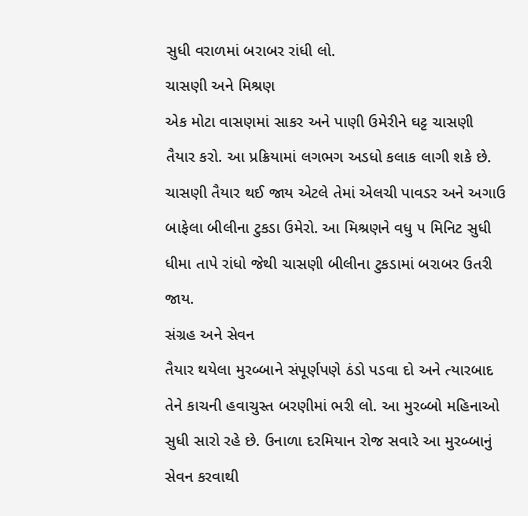સુધી વરાળમાં બરાબર રાંધી લો.
ચાસણી અને મિશ્રણ
એક મોટા વાસણમાં સાકર અને પાણી ઉમેરીને ઘટ્ટ ચાસણી તૈયાર કરો. આ પ્રક્રિયામાં લગભગ અડધો કલાક લાગી શકે છે. ચાસણી તૈયાર થઈ જાય એટલે તેમાં એલચી પાવડર અને અગાઉ બાફેલા બીલીના ટુકડા ઉમેરો. આ મિશ્રણને વધુ ૫ મિનિટ સુધી ધીમા તાપે રાંધો જેથી ચાસણી બીલીના ટુકડામાં બરાબર ઉતરી જાય.
સંગ્રહ અને સેવન
તૈયાર થયેલા મુરબ્બાને સંપૂર્ણપણે ઠંડો પડવા દો અને ત્યારબાદ તેને કાચની હવાચુસ્ત બરણીમાં ભરી લો. આ મુરબ્બો મહિનાઓ સુધી સારો રહે છે. ઉનાળા દરમિયાન રોજ સવારે આ મુરબ્બાનું સેવન કરવાથી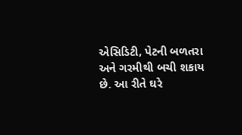એસિડિટી, પેટની બળતરા અને ગરમીથી બચી શકાય છે. આ રીતે ઘરે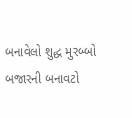બનાવેલો શુદ્ધ મુરબ્બો બજારની બનાવટો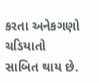કરતા અનેકગણો ચડિયાતો સાબિત થાય છે.